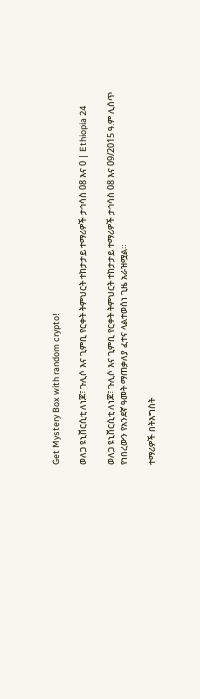Get Mystery Box with random crypto!

ወለጋ ዩኒቨርሲቲ ለነጆ፣ ጉሊሶ እና ጊምቢ የርቀት ትምህርት ተከታታይ ተማሪዎች ታኅሳስ 08 እና 0 | Ethiopia 24

ወለጋ ዩኒቨርሲቲ ለነጆ፣ ጉሊሶ እና ጊምቢ የርቀት ትምህርት ተከታታይ ተማሪዎች ታኅሳስ 08 እና 09/2015 ዓ.ም ሊሰጥ የነበረውን የአንደኛ ዓመት ማጠቃለያ ፈተና ላልተወሰነ ጊዜ አራዝሟል።

ተማሪዎች በትእግስት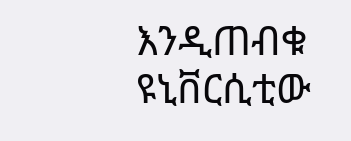እንዲጠብቁ ዩኒቨርሲቲው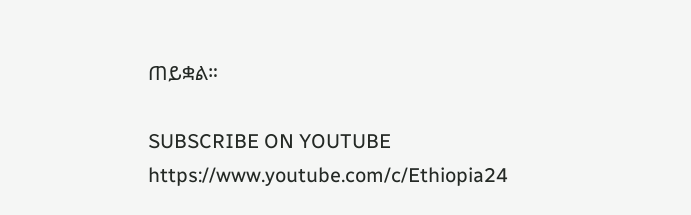ጠይቋል።

SUBSCRIBE ON YOUTUBE
https://www.youtube.com/c/Ethiopia24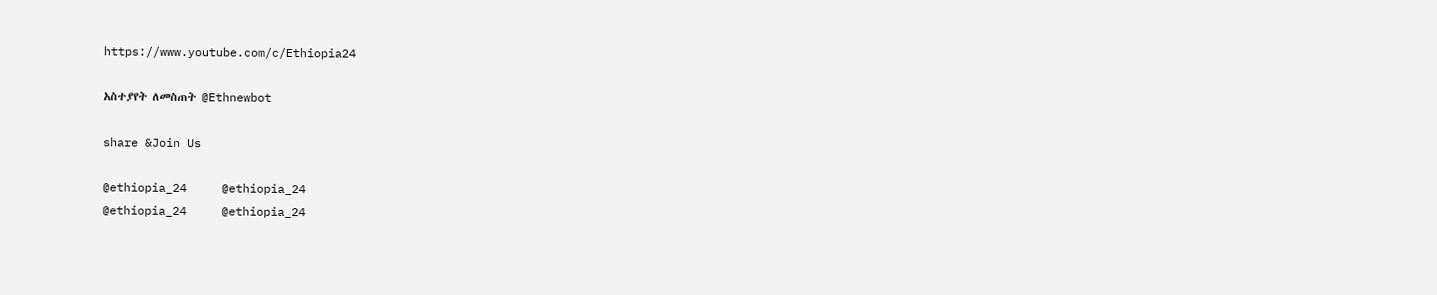https://www.youtube.com/c/Ethiopia24

አስተያየት ለመስጠት @Ethnewbot

share &Join Us

@ethiopia_24     @ethiopia_24
@ethiopia_24     @ethiopia_24